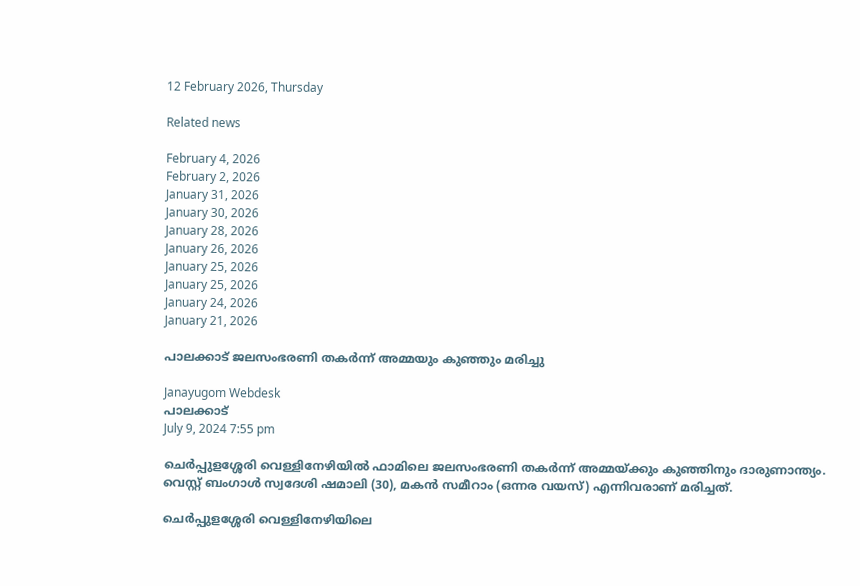12 February 2026, Thursday

Related news

February 4, 2026
February 2, 2026
January 31, 2026
January 30, 2026
January 28, 2026
January 26, 2026
January 25, 2026
January 25, 2026
January 24, 2026
January 21, 2026

പാലക്കാട് ജലസംഭരണി തകർന്ന് അമ്മയും കുഞ്ഞും മരിച്ചു

Janayugom Webdesk
പാലക്കാട്
July 9, 2024 7:55 pm

ചെർപ്പുളശ്ശേരി വെള്ളിനേഴിയിൽ ഫാമിലെ ജലസംഭരണി തകർന്ന് അമ്മയ്ക്കും കുഞ്ഞിനും ദാരുണാന്ത്യം. വെസ്റ്റ് ബംഗാൾ സ്വദേശി ഷമാലി (30), മകൻ സമീറാം (ഒന്നര വയസ്) എന്നിവരാണ് മരിച്ചത്.

ചെർപ്പുളശ്ശേരി വെള്ളിനേഴിയിലെ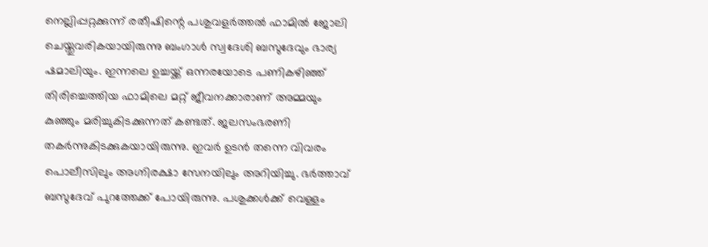നെല്ലിപ്പറ്റക്കുന്ന് രതീഷിന്റെ പശുവളർത്തൽ ഫാമിൽ ജോലി ചെയ്തുവരികയായിരുന്നു ബംഗാൾ സ്വദേശി ബസുദേവും ഭാര്യ ഷമാലിയും. ഇന്നലെ ഉച്ചയ്ക്ക് ഒന്നരയോടെ പണികഴിഞ്ഞ് തിരിച്ചെത്തിയ ഫാമിലെ മറ്റ് ജീവനക്കാരാണ് അമ്മയും കുഞ്ഞും മരിച്ചുകിടക്കുന്നത് കണ്ടത്. ജലസംഭരണി തകര്‍ന്നുകിടക്കുകയായിരുന്നു. ഇവർ ഉടൻ തന്നെ വിവരം പൊലീസിലും അഗ്നിരക്ഷാ സേനയിലും അറിയിച്ചു. ഭർത്താവ് ബസുദേവ് പുറത്തേക്ക് പോയിരുന്നു. പശുക്കൾക്ക് വെള്ളം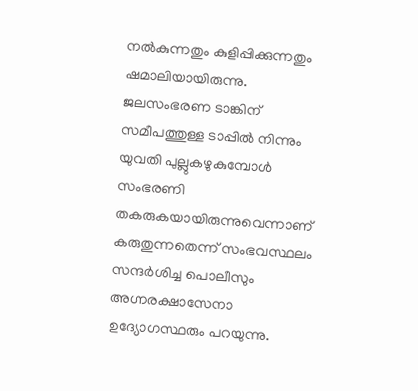നൽകുന്നതും കുളിപ്പിക്കുന്നതും ഷമാലിയായിരുന്നു. ജലസംഭരണ ടാങ്കിന് സമീപത്തുള്ള ടാപ്പിൽ നിന്നും യുവതി പുല്ലുകഴുകുമ്പോൾ സംഭരണി തകരുകയായിരുന്നുവെന്നാണ് കരുതുന്നതെന്ന് സംഭവസ്ഥലം സന്ദർശിച്ച പൊലീസും അഗ്നരക്ഷാസേനാ ഉദ്യോഗസ്ഥരും പറയുന്നു.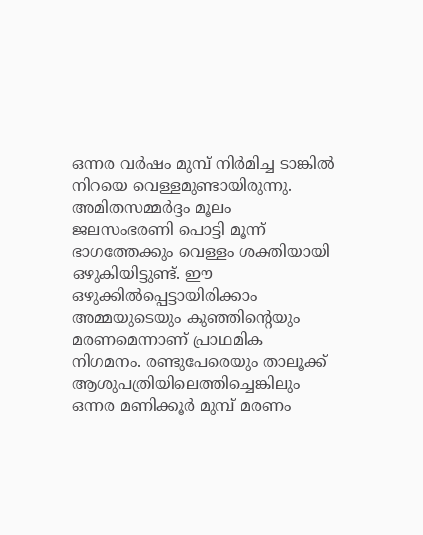ഒന്നര വർഷം മുമ്പ് നിർമിച്ച ടാങ്കിൽ നിറയെ വെള്ളമുണ്ടായിരുന്നു. അമിതസമ്മർദ്ദം മൂലം ജലസംഭരണി പൊട്ടി മൂന്ന് ഭാഗത്തേക്കും വെള്ളം ശക്തിയായി ഒഴുകിയിട്ടുണ്ട്. ഈ ഒഴുക്കിൽപ്പെട്ടായിരിക്കാം അമ്മയുടെയും കുഞ്ഞിന്റെയും മരണമെന്നാണ് പ്രാഥമിക നിഗമനം. രണ്ടുപേരെയും താലൂക്ക് ആശുപത്രിയിലെത്തിച്ചെങ്കിലും ഒന്നര മണിക്കൂർ മുമ്പ് മരണം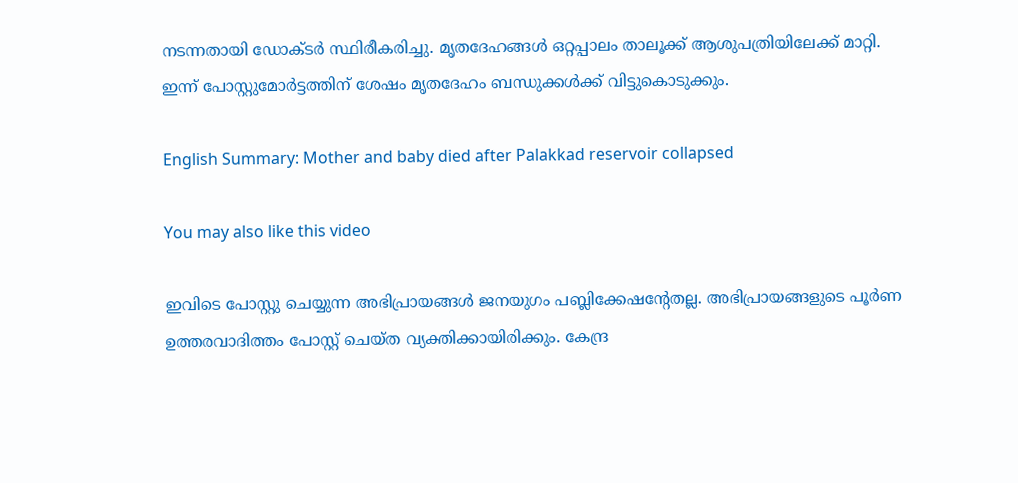നടന്നതായി ഡോക്ടർ സ്ഥിരീകരിച്ചു. മൃതദേഹങ്ങൾ ഒറ്റപ്പാലം താലൂക്ക് ആശുപത്രിയിലേക്ക് മാറ്റി. ഇന്ന് പോസ്റ്റുമോർട്ടത്തിന് ശേഷം മൃതദേഹം ബന്ധുക്കൾക്ക് വിട്ടുകൊടുക്കും.

English Summary: Mother and baby died after Palakkad reservoir collapsed

You may also like this video

ഇവിടെ പോസ്റ്റു ചെയ്യുന്ന അഭിപ്രായങ്ങള്‍ ജനയുഗം പബ്ലിക്കേഷന്റേതല്ല. അഭിപ്രായങ്ങളുടെ പൂര്‍ണ ഉത്തരവാദിത്തം പോസ്റ്റ് ചെയ്ത വ്യക്തിക്കായിരിക്കും. കേന്ദ്ര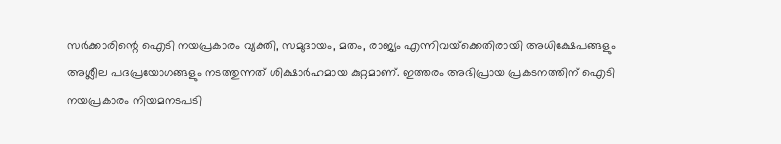സര്‍ക്കാരിന്റെ ഐടി നയപ്രകാരം വ്യക്തി, സമുദായം, മതം, രാജ്യം എന്നിവയ്‌ക്കെതിരായി അധിക്ഷേപങ്ങളും അശ്ലീല പദപ്രയോഗങ്ങളും നടത്തുന്നത് ശിക്ഷാര്‍ഹമായ കുറ്റമാണ്. ഇത്തരം അഭിപ്രായ പ്രകടനത്തിന് ഐടി നയപ്രകാരം നിയമനടപടി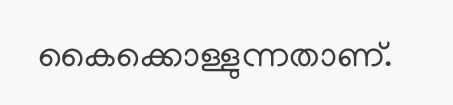കൈക്കൊള്ളുന്നതാണ്.